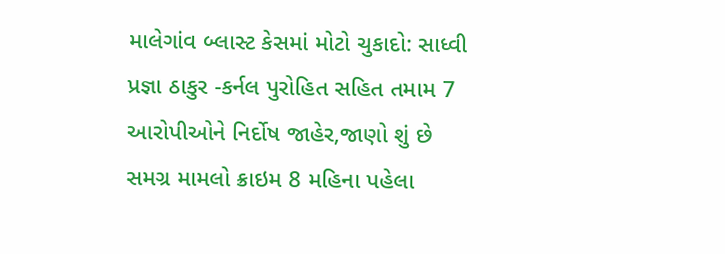માલેગાંવ બ્લાસ્ટ કેસમાં મોટો ચુકાદો: સાધ્વી પ્રજ્ઞા ઠાકુર -કર્નલ પુરોહિત સહિત તમામ 7 આરોપીઓને નિર્દોષ જાહેર,જાણો શું છે સમગ્ર મામલો ક્રાઇમ 8 મહિના પહેલા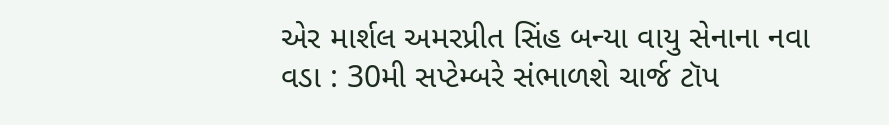એર માર્શલ અમરપ્રીત સિંહ બન્યા વાયુ સેનાના નવા વડા : 30મી સપ્ટેમ્બરે સંભાળશે ચાર્જ ટૉપ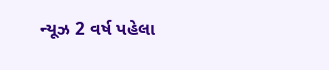ન્યૂઝ 2 વર્ષ પહેલા